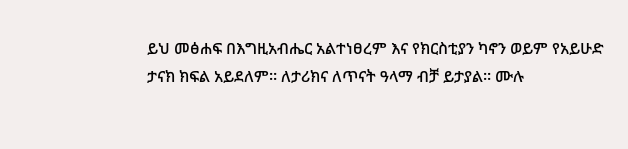ይህ መፅሐፍ በእግዚአብሔር አልተነፀረም እና የክርስቲያን ካኖን ወይም የአይሁድ ታናክ ክፍል አይደለም። ለታሪክና ለጥናት ዓላማ ብቻ ይታያል። ሙሉ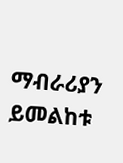ማብራሪያን ይመልከቱ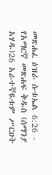መጽሐፈ ዕዝራ ሱቱኤል 6:26 - የአማርኛ መጽሐፍ ቅዱስ (ሰማንያ አሃዱ)26 አራተኛዪቱም ሥርዐት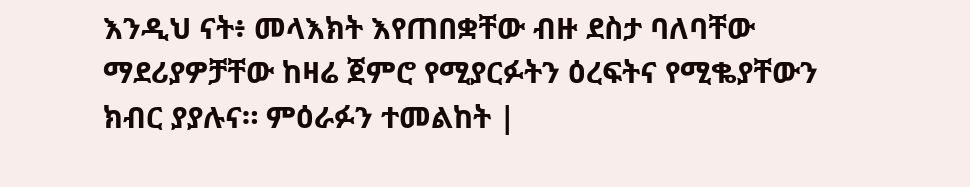እንዲህ ናት፥ መላእክት እየጠበቋቸው ብዙ ደስታ ባለባቸው ማደሪያዎቻቸው ከዛሬ ጀምሮ የሚያርፉትን ዕረፍትና የሚቈያቸውን ክብር ያያሉና። ምዕራፉን ተመልከት |